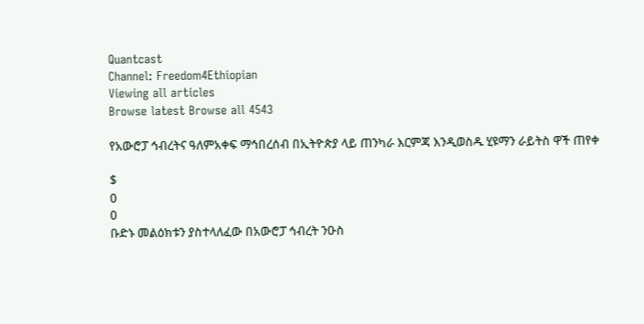Quantcast
Channel: Freedom4Ethiopian
Viewing all articles
Browse latest Browse all 4543

የአውሮፓ ኅብረትና ዓለምአቀፍ ማኅበረሰብ በኢትዮጵያ ላይ ጠንካራ እርምጃ እንዲወስዱ ሂዩማን ራይትስ ዋች ጠየቀ

$
0
0
ቡድኑ መልዕክቱን ያስተላለፈው በአውሮፓ ኅብረት ንዑስ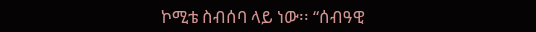ኮሚቴ ስብሰባ ላይ ነው፡፡ “ሰብዓዊ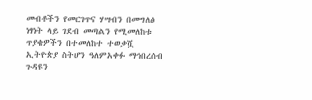መብቶችን የመርገጥና ሃሣብን በመግለፅ ነፃነት ላይ ገደብ መጣልን የሚመለከቱ ጥያቄዎችን በተመለከተ ተወቃሿ ኢትዮጵያ ስትሆን ዓለምአቀፉ ማኅበረሰብ ጉዳዩን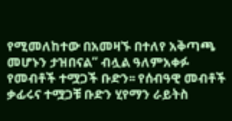የሚመለከተው በአመዛኙ በተለየ አቅጣጫ መሆኑን ታዝበናል” ብሏል ዓለምአቀፉ የመብቶች ተሟጋች ቡድን፡፡ የሰብዓዊ መብቶች ቃፊሩና ተሟጋቹ ቡድን ሂየማን ራይትስ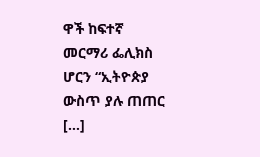ዋች ከፍተኛ መርማሪ ፌሊክስ ሆርን “ኢትዮጵያ ውስጥ ያሉ ጠጠር […]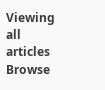Viewing all articles
Browse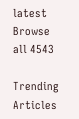latest Browse all 4543

Trending Articles